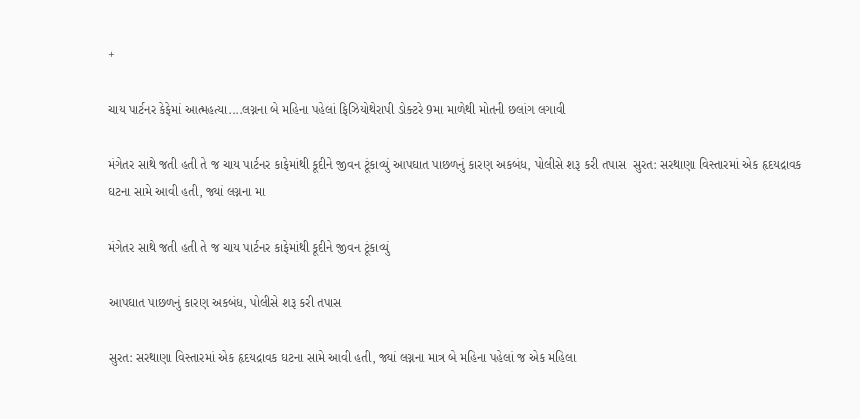+

ચાય પાર્ટનર કેફેમાં આત્મહત્યા....લગ્નના બે મહિના પહેલાં ફિઝિયોથેરાપી ડોક્ટરે 9મા માળેથી મોતની છલાંગ લગાવી

મંગેતર સાથે જતી હતી તે જ ચાય પાર્ટનર કાફેમાંથી કૂદીને જીવન ટૂંકાવ્યું આપઘાત પાછળનું કારણ અકબંધ, પોલીસે શરૂ કરી તપાસ  સુરત: સરથાણા વિસ્તારમાં એક હૃદયદ્રાવક ઘટના સામે આવી હતી, જ્યાં લગ્નના મા

મંગેતર સાથે જતી હતી તે જ ચાય પાર્ટનર કાફેમાંથી કૂદીને જીવન ટૂંકાવ્યું

આપઘાત પાછળનું કારણ અકબંધ, પોલીસે શરૂ કરી તપાસ

સુરત: સરથાણા વિસ્તારમાં એક હૃદયદ્રાવક ઘટના સામે આવી હતી, જ્યાં લગ્નના માત્ર બે મહિના પહેલાં જ એક મહિલા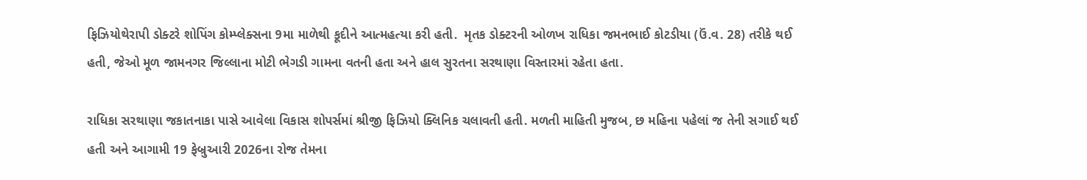ફિઝિયોથેરાપી ડોક્ટરે શોપિંગ કોમ્પ્લેક્સના 9મા માળેથી કૂદીને આત્મહત્યા કરી હતી.  મૃતક ડોક્ટરની ઓળખ રાધિકા જમનભાઈ કોટડીયા (ઉં.વ. 28) તરીકે થઈ હતી, જેઓ મૂળ જામનગર જિલ્લાના મોટી ભેગડી ગામના વતની હતા અને હાલ સુરતના સરથાણા વિસ્તારમાં રહેતા હતા.

રાધિકા સરથાણા જકાતનાકા પાસે આવેલા વિકાસ શોપર્સમાં શ્રીજી ફિઝિયો ક્લિનિક ચલાવતી હતી. મળતી માહિતી મુજબ, છ મહિના પહેલાં જ તેની સગાઈ થઈ હતી અને આગામી 19 ફેબ્રુઆરી 2026ના રોજ તેમના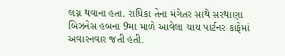લગ્ન થવાના હતા. રાધિકા તેના મંગેતર સાથે સરથાણા બિઝનેસ હબના 9મા માળે આવેલા ચાય પાર્ટનર કાફેમાં અવારનવાર જતી હતી.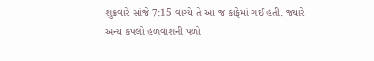શુક્રવારે સાંજે 7:15 વાગ્યે તે આ જ કાફેમાં ગઈ હતી. જ્યારે અન્ય કપલો હળવાશની પળો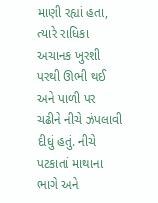માણી રહ્યાં હતા, ત્યારે રાધિકા અચાનક ખુરશી પરથી ઊભી થઈ અને પાળી પર ચઢીને નીચે ઝંપલાવી દીધું હતું. નીચે પટકાતાં માથાના ભાગે અને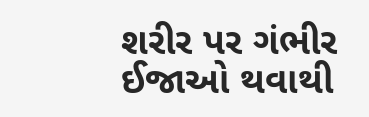શરીર પર ગંભીર ઈજાઓ થવાથી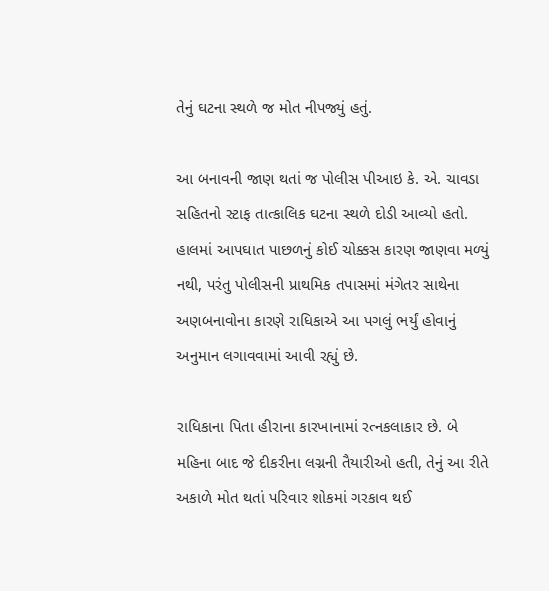તેનું ઘટના સ્થળે જ મોત નીપજ્યું હતું.

આ બનાવની જાણ થતાં જ પોલીસ પીઆઇ કે. એ. ચાવડા સહિતનો સ્ટાફ તાત્કાલિક ઘટના સ્થળે દોડી આવ્યો હતો. હાલમાં આપઘાત પાછળનું કોઈ ચોક્કસ કારણ જાણવા મળ્યું નથી, પરંતુ પોલીસની પ્રાથમિક તપાસમાં મંગેતર સાથેના અણબનાવોના કારણે રાધિકાએ આ પગલું ભર્યું હોવાનું અનુમાન લગાવવામાં આવી રહ્યું છે.

રાધિકાના પિતા હીરાના કારખાનામાં રત્નકલાકાર છે. બે મહિના બાદ જે દીકરીના લગ્નની તૈયારીઓ હતી, તેનું આ રીતે અકાળે મોત થતાં પરિવાર શોકમાં ગરકાવ થઈ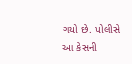ગયો છે. પોલીસે આ કેસની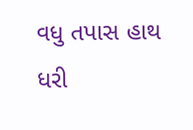વધુ તપાસ હાથ ધરી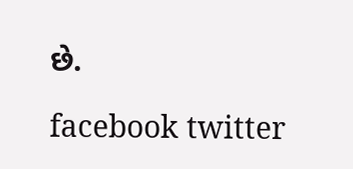છે.

facebook twitter